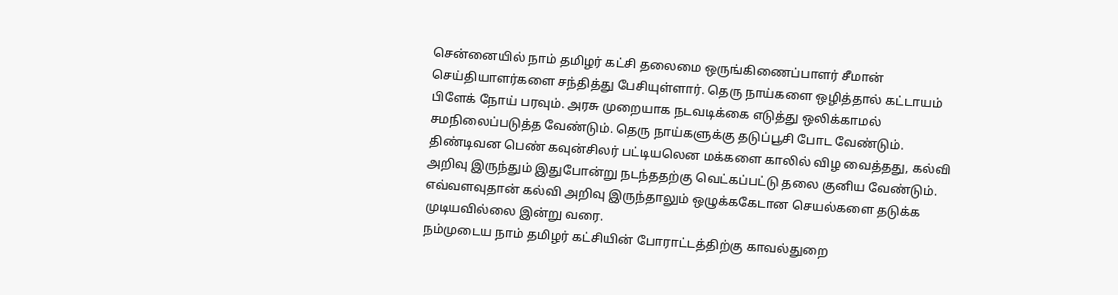சென்னையில் நாம் தமிழர் கட்சி தலைமை ஒருங்கிணைப்பாளர் சீமான் செய்தியாளர்களை சந்தித்து பேசியுள்ளார். தெரு நாய்களை ஒழித்தால் கட்டாயம் பிளேக் நோய் பரவும். அரசு முறையாக நடவடிக்கை எடுத்து ஒலிக்காமல் சமநிலைப்படுத்த வேண்டும். தெரு நாய்களுக்கு தடுப்பூசி போட வேண்டும். திண்டிவன பெண் கவுன்சிலர் பட்டியலென மக்களை காலில் விழ வைத்தது, கல்வி அறிவு இருந்தும் இதுபோன்று நடந்ததற்கு வெட்கப்பட்டு தலை குனிய வேண்டும். எவ்வளவுதான் கல்வி அறிவு இருந்தாலும் ஒழுக்ககேடான செயல்களை தடுக்க முடியவில்லை இன்று வரை.
நம்முடைய நாம் தமிழர் கட்சியின் போராட்டத்திற்கு காவல்துறை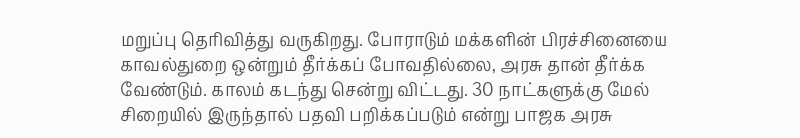மறுப்பு தெரிவித்து வருகிறது. போராடும் மக்களின் பிரச்சினையை காவல்துறை ஒன்றும் தீர்க்கப் போவதில்லை, அரசு தான் தீர்க்க வேண்டும். காலம் கடந்து சென்று விட்டது. 30 நாட்களுக்கு மேல் சிறையில் இருந்தால் பதவி பறிக்கப்படும் என்று பாஜக அரசு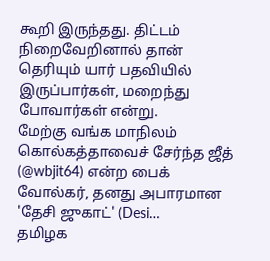கூறி இருந்தது. திட்டம் நிறைவேறினால் தான் தெரியும் யார் பதவியில் இருப்பார்கள், மறைந்து போவார்கள் என்று.
மேற்கு வங்க மாநிலம் கொல்கத்தாவைச் சேர்ந்த ஜீத் (@wbjit64) என்ற பைக் வோல்கர், தனது அபாரமான 'தேசி ஜுகாட்' (Desi…
தமிழக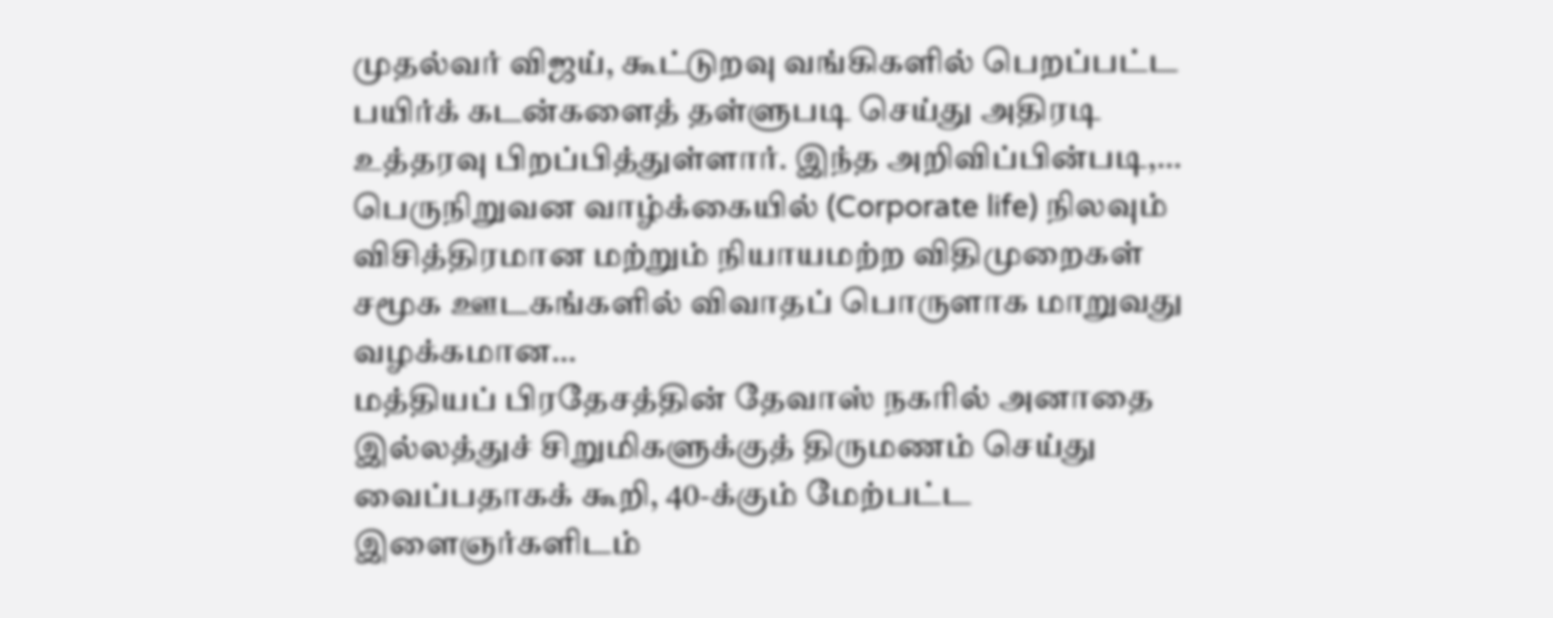முதல்வர் விஜய், கூட்டுறவு வங்கிகளில் பெறப்பட்ட பயிர்க் கடன்களைத் தள்ளுபடி செய்து அதிரடி உத்தரவு பிறப்பித்துள்ளார். இந்த அறிவிப்பின்படி,…
பெருநிறுவன வாழ்க்கையில் (Corporate life) நிலவும் விசித்திரமான மற்றும் நியாயமற்ற விதிமுறைகள் சமூக ஊடகங்களில் விவாதப் பொருளாக மாறுவது வழக்கமான…
மத்தியப் பிரதேசத்தின் தேவாஸ் நகரில் அனாதை இல்லத்துச் சிறுமிகளுக்குத் திருமணம் செய்து வைப்பதாகக் கூறி, 40-க்கும் மேற்பட்ட இளைஞர்களிடம்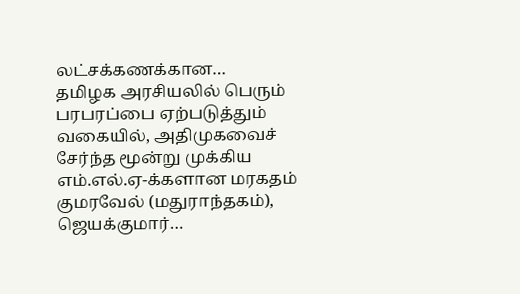லட்சக்கணக்கான…
தமிழக அரசியலில் பெரும் பரபரப்பை ஏற்படுத்தும் வகையில், அதிமுகவைச் சேர்ந்த மூன்று முக்கிய எம்.எல்.ஏ-க்களான மரகதம் குமரவேல் (மதுராந்தகம்), ஜெயக்குமார்…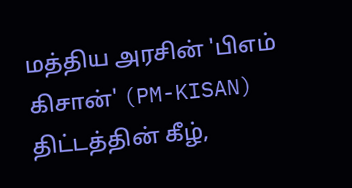மத்திய அரசின் 'பிஎம் கிசான்' (PM-KISAN) திட்டத்தின் கீழ்,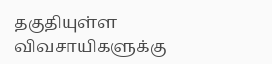தகுதியுள்ள விவசாயிகளுக்கு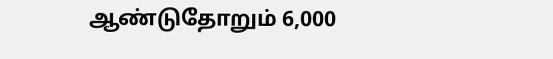ஆண்டுதோறும் 6,000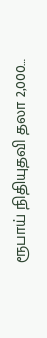ரூபாய் நிதியுதவி தலா 2,000…